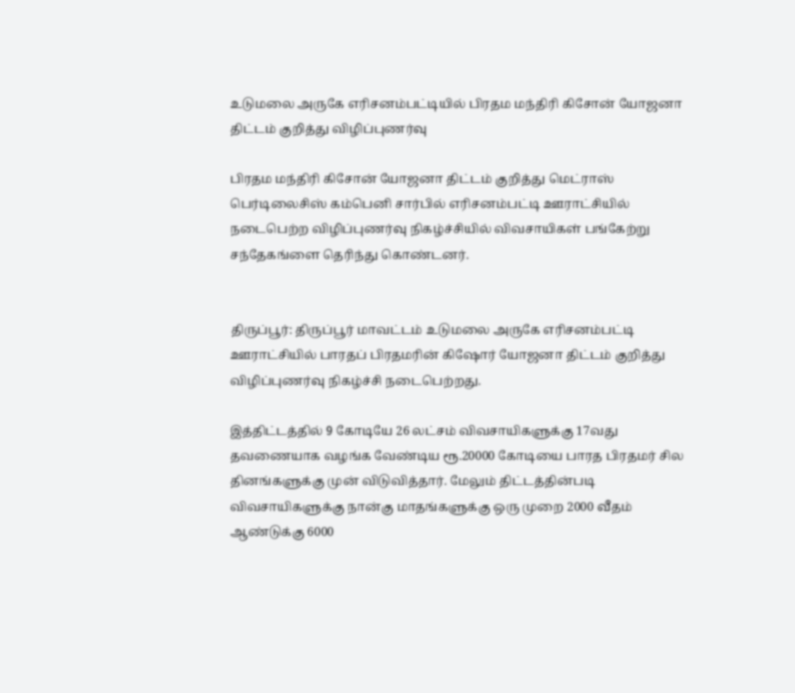உடுமலை அருகே எரிசனம்பட்டியில் பிரதம மந்திரி கிசோன் யோஜனா திட்டம் குறித்து விழிப்புணர்வு

பிரதம மந்திரி கிசோன் யோஜனா திட்டம் குறித்து மெட்ராஸ் பெர்டிலைசிஸ் கம்பெனி சார்பில் எரிசனம்பட்டி ஊராட்சியில் நடைபெற்ற விழிப்புணர்வு நிகழ்ச்சியில் விவசாயிகள் பங்கேற்று சந்தேகங்ளை தெரிந்து கொண்டனர்.


திருப்பூர்: திருப்பூர் மாவட்டம் உடுமலை அருகே எரிசனம்பட்டி ஊராட்சியில் பாரதப் பிரதமரின் கிஷோர் யோஜனா திட்டம் குறித்து விழிப்புணர்வு நிகழ்ச்சி நடைபெற்றது.

இத்திட்டத்தில் 9 கோடியே 26 லட்சம் விவசாயிகளுக்கு 17வது தவணையாக வழங்க வேண்டிய ரூ.20000 கோடியை பாரத பிரதமர் சில தினங்களுக்கு முன் விடுவித்தார். மேலும் திட்டத்தின்படி விவசாயிகளுக்கு நான்கு மாதங்களுக்கு ஒரு முறை 2000 வீதம் ஆண்டுக்கு 6000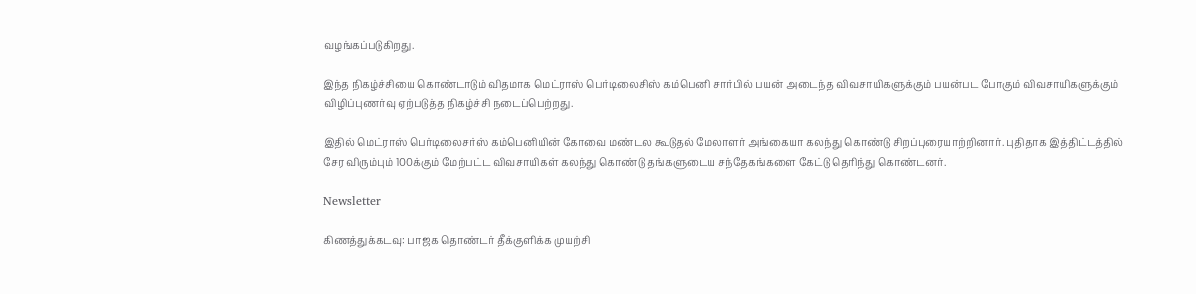வழங்கப்படுகிறது.

இந்த நிகழ்ச்சியை கொண்டாடும் விதமாக மெட்ராஸ் பெர்டிலைசிஸ் கம்பெனி சார்பில் பயன் அடைந்த விவசாயிகளுக்கும் பயன்பட போகும் விவசாயிகளுக்கும் விழிப்புணர்வு ஏற்படுத்த நிகழ்ச்சி நடைப்பெற்றது.

இதில் மெட்ராஸ் பெர்டிலைசர்ஸ் கம்பெனியின் கோவை மண்டல கூடுதல் மேலாளர் அங்கையா கலந்து கொண்டு சிறப்புரையாற்றினார். புதிதாக இத்திட்டத்தில் சேர விரும்பும் 100க்கும் மேற்பட்ட விவசாயிகள் கலந்து கொண்டு தங்களுடைய சந்தேகங்களை கேட்டு தெரிந்து கொண்டனர்.

Newsletter

கிணத்துக்கடவு: பாஜக தொண்டர் தீக்குளிக்க முயற்சி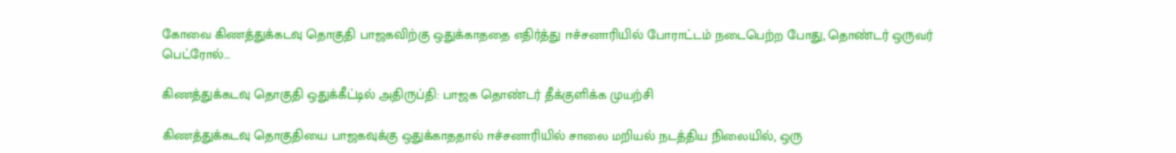கோவை கிணத்துக்கடவு தொகுதி பாஜகவிற்கு ஒதுக்காததை எதிர்த்து ஈச்சனாரியில் போராட்டம் நடைபெற்ற போது, தொண்டர் ஒருவர் பெட்ரோல்...

கிணத்துக்கடவு தொகுதி ஒதுக்கீட்டில் அதிருப்தி: பாஜக தொண்டர் தீக்குளிக்க முயற்சி

கிணத்துக்கடவு தொகுதியை பாஜகவுக்கு ஒதுக்காததால் ஈச்சனாரியில் சாலை மறியல் நடத்திய நிலையில், ஒரு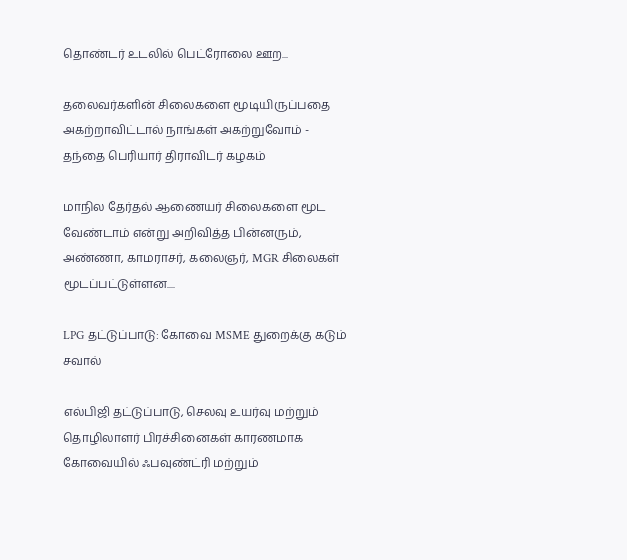தொண்டர் உடலில் பெட்ரோலை ஊற...

தலைவர்களின் சிலைகளை மூடியிருப்பதை அகற்றாவிட்டால் நாங்கள் அகற்றுவோம் - தந்தை பெரியார் திராவிடர் கழகம்

மாநில தேர்தல் ஆணையர் சிலைகளை மூட வேண்டாம் என்று அறிவித்த பின்னரும், அண்ணா, காமராசர், கலைஞர், MGR சிலைகள் மூடப்பட்டுள்ளன....

LPG தட்டுப்பாடு: கோவை MSME துறைக்கு கடும் சவால்

எல்பிஜி தட்டுப்பாடு, செலவு உயர்வு மற்றும் தொழிலாளர் பிரச்சினைகள் காரணமாக கோவையில் ஃபவுண்ட்ரி மற்றும்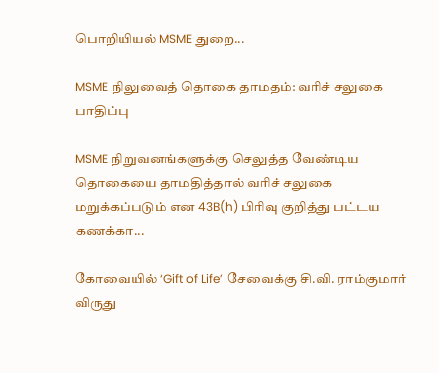பொறியியல் MSME துறை...

MSME நிலுவைத் தொகை தாமதம்: வரிச் சலுகை பாதிப்பு

MSME நிறுவனங்களுக்கு செலுத்த வேண்டிய தொகையை தாமதித்தால் வரிச் சலுகை மறுக்கப்படும் என 43B(h) பிரிவு குறித்து பட்டய கணக்கா...

கோவையில் ‘Gift of Life’ சேவைக்கு சி.வி. ராம்குமார் விருது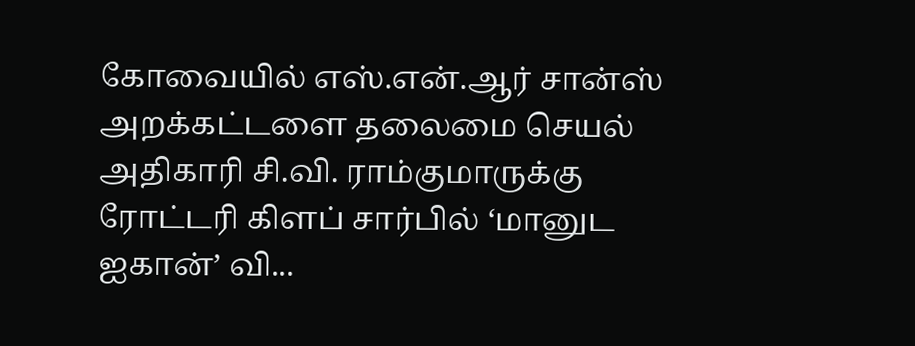கோவையில் எஸ்.என்.ஆர் சான்ஸ் அறக்கட்டளை தலைமை செயல் அதிகாரி சி.வி. ராம்குமாருக்கு ரோட்டரி கிளப் சார்பில் ‘மானுட ஐகான்’ வி...